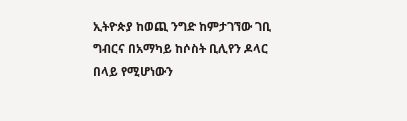ኢትዮጵያ ከወጪ ንግድ ከምታገኘው ገቢ ግብርና በአማካይ ከሶስት ቢሊየን ዶላር በላይ የሚሆነውን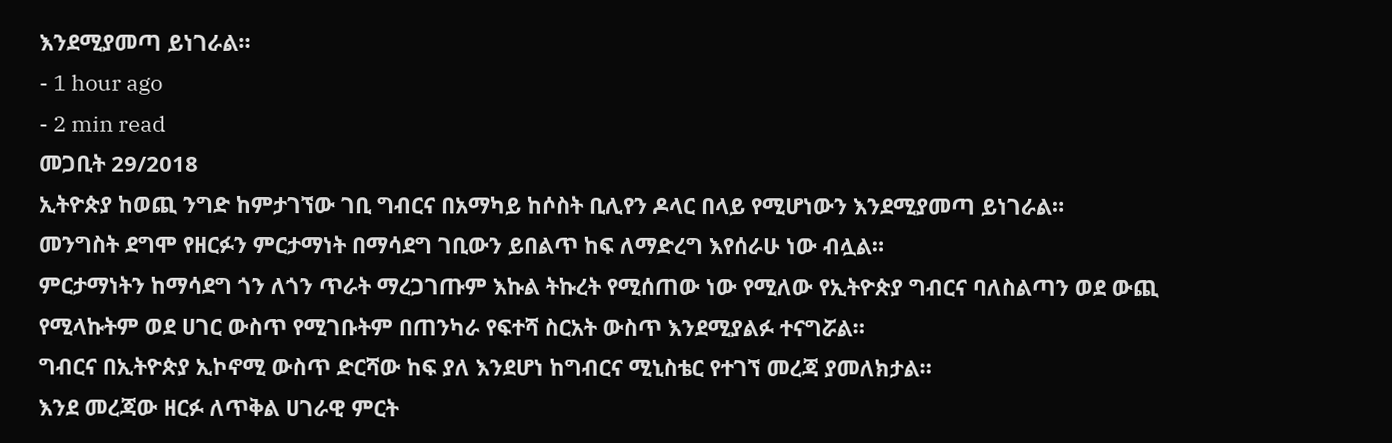እንደሚያመጣ ይነገራል።
- 1 hour ago
- 2 min read
መጋቢት 29/2018
ኢትዮጵያ ከወጪ ንግድ ከምታገኘው ገቢ ግብርና በአማካይ ከሶስት ቢሊየን ዶላር በላይ የሚሆነውን እንደሚያመጣ ይነገራል።
መንግስት ደግሞ የዘርፉን ምርታማነት በማሳደግ ገቢውን ይበልጥ ከፍ ለማድረግ እየሰራሁ ነው ብሏል።
ምርታማነትን ከማሳደግ ጎን ለጎን ጥራት ማረጋገጡም እኩል ትኩረት የሚሰጠው ነው የሚለው የኢትዮጵያ ግብርና ባለስልጣን ወደ ውጪ የሚላኩትም ወደ ሀገር ውስጥ የሚገቡትም በጠንካራ የፍተሻ ስርአት ውስጥ እንደሚያልፉ ተናግሯል።
ግብርና በኢትዮጵያ ኢኮኖሚ ውስጥ ድርሻው ከፍ ያለ እንደሆነ ከግብርና ሚኒስቴር የተገኘ መረጃ ያመለክታል።
እንደ መረጃው ዘርፉ ለጥቅል ሀገራዊ ምርት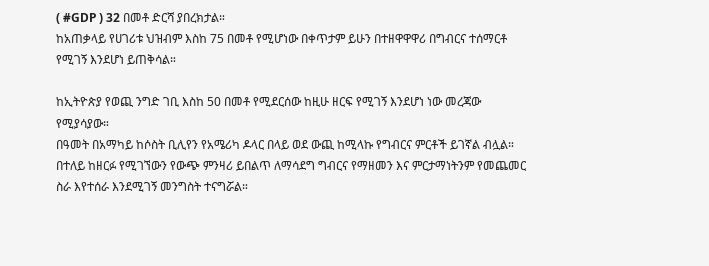( #GDP ) 32 በመቶ ድርሻ ያበረክታል።
ከአጠቃላይ የሀገሪቱ ህዝብም እስከ 75 በመቶ የሚሆነው በቀጥታም ይሁን በተዘዋዋዋሪ በግብርና ተሰማርቶ የሚገኝ እንደሆነ ይጠቅሳል።

ከኢትዮጵያ የወጪ ንግድ ገቢ እስከ 50 በመቶ የሚደርሰው ከዚሁ ዘርፍ የሚገኝ እንደሆነ ነው መረጃው የሚያሳያው።
በዓመት በአማካይ ከሶስት ቢሊየን የአሜሪካ ዶላር በላይ ወደ ውጪ ከሚላኩ የግብርና ምርቶች ይገኛል ብሏል።
በተለይ ከዘርፉ የሚገኘውን የውጭ ምንዛሪ ይበልጥ ለማሳደግ ግብርና የማዘመን እና ምርታማነትንም የመጨመር ስራ እየተሰራ እንደሚገኝ መንግስት ተናግሯል።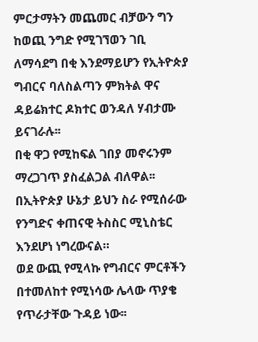ምርታማትን መጨመር ብቻውን ግን ከወጪ ንግድ የሚገኘወን ገቢ ለማሳደግ በቂ እንደማይሆን የኢትዮጵያ ግብርና ባለስልጣን ምክትል ዋና ዳይሬክተር ዶክተር ወንዳለ ሃብታሙ ይናገራሉ፡፡
በቂ ዋጋ የሚከፍል ገበያ መኖሩንም ማረጋገጥ ያስፈልጋል ብለዋል፡፡
በኢትዮጵያ ሁኔታ ይህን ስራ የሚሰራው የንግድና ቀጠናዊ ትስስር ሚኒስቴር እንደሆነ ነግረውናል።
ወደ ውጪ የሚላኩ የግብርና ምርቶችን በተመለከተ የሚነሳው ሌላው ጥያቄ የጥራታቸው ጉዳይ ነው፡፡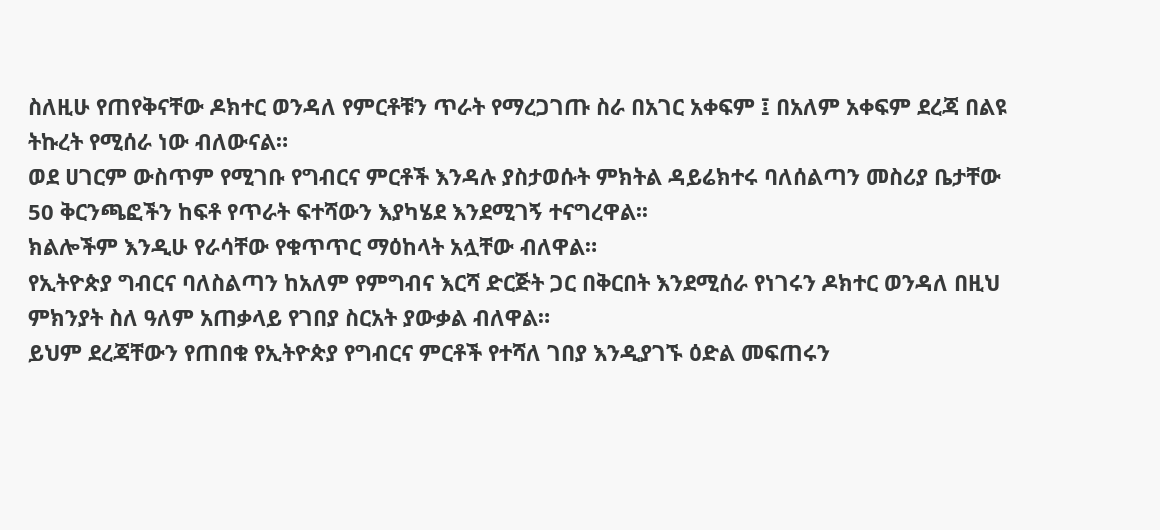ስለዚሁ የጠየቅናቸው ዶክተር ወንዳለ የምርቶቹን ጥራት የማረጋገጡ ስራ በአገር አቀፍም ፤ በአለም አቀፍም ደረጃ በልዩ ትኩረት የሚሰራ ነው ብለውናል።
ወደ ሀገርም ውስጥም የሚገቡ የግብርና ምርቶች እንዳሉ ያስታወሱት ምክትል ዳይሬክተሩ ባለሰልጣን መስሪያ ቤታቸው 50 ቅርንጫፎችን ከፍቶ የጥራት ፍተሻውን እያካሄደ እንደሚገኝ ተናግረዋል፡፡
ክልሎችም እንዲሁ የራሳቸው የቁጥጥር ማዕከላት አሏቸው ብለዋል።
የኢትዮጵያ ግብርና ባለስልጣን ከአለም የምግብና እርሻ ድርጅት ጋር በቅርበት እንደሚሰራ የነገሩን ዶክተር ወንዳለ በዚህ ምክንያት ስለ ዓለም አጠቃላይ የገበያ ስርአት ያውቃል ብለዋል።
ይህም ደረጃቸውን የጠበቁ የኢትዮጵያ የግብርና ምርቶች የተሻለ ገበያ እንዲያገኙ ዕድል መፍጠሩን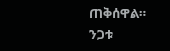ጠቅሰዋል።
ንጋቱ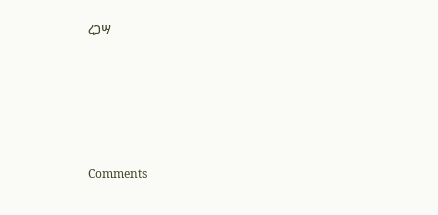ረጋሣ





Comments